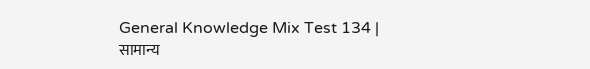General Knowledge Mix Test 134 | सामान्य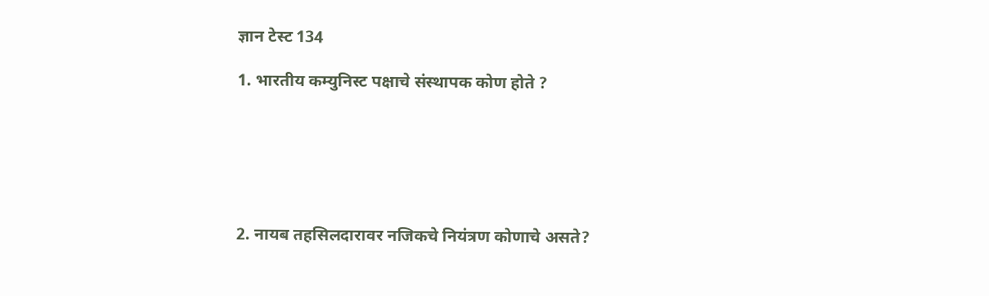ज्ञान टेस्ट 134

1. भारतीय कम्युनिस्ट पक्षाचे संस्थापक कोण होते ?






2. नायब तहसिलदारावर नजिकचे नियंत्रण कोणाचे असते?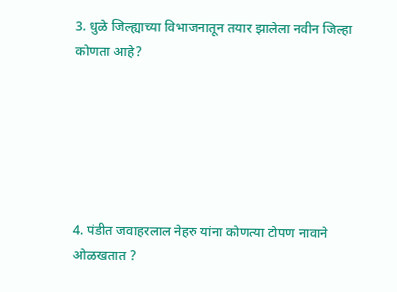3. धुळे जिल्ह्याच्या विभाजनातून तयार झालेला नवीन जिल्हा कोणता आहे?






4. पंडीत जवाहरलाल नेहरु यांना कोणत्या टोपण नावाने ओळखतात ?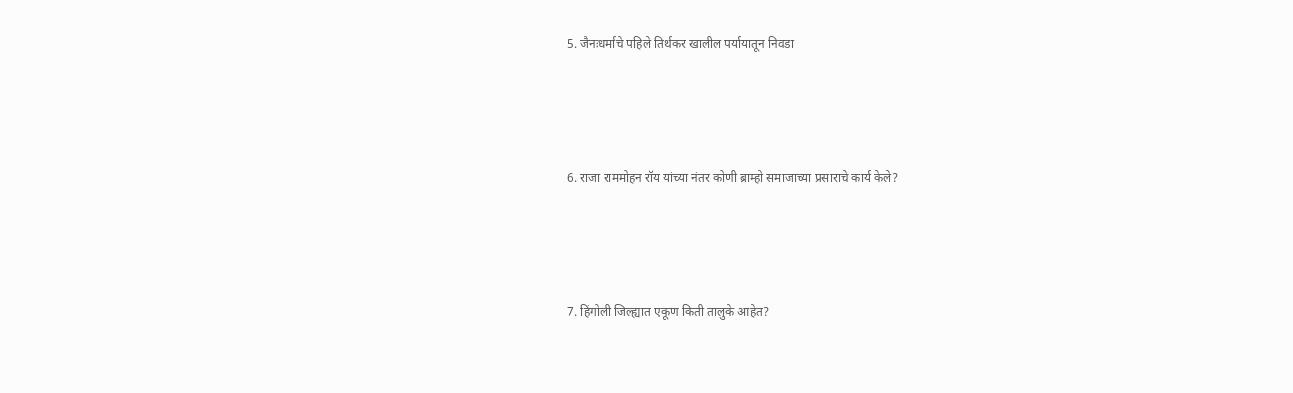5. जैनःधर्माचे पहिले तिर्थकर खालील पर्यायातून निवडा






6. राजा राममोहन रॉय यांच्या नंतर कोणी ब्राम्हो समाजाच्या प्रसाराचे कार्य केले?






7. हिंगोली जिल्ह्यात एकूण किती तालुके आहेत?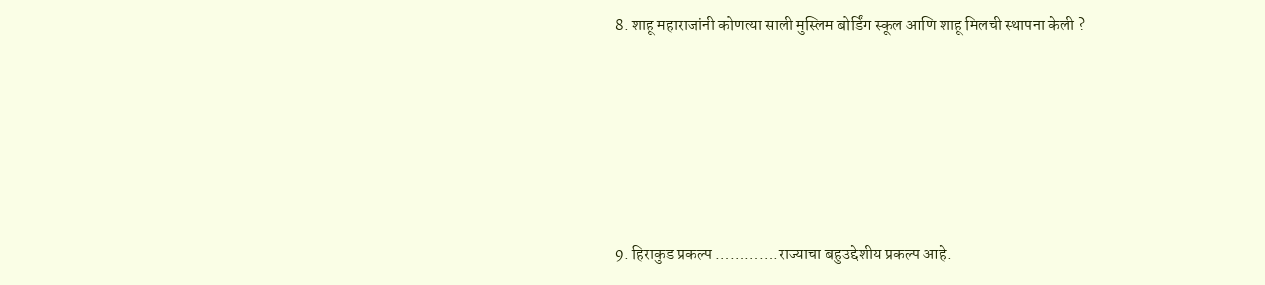8. शाहू महाराजांनी कोणत्या साली मुस्लिम बोर्डिंग स्कूल आणि शाहू मिलची स्थापना केली ?






9. हिराकुड प्रकल्प ………….राज्याचा बहुउद्देशीय प्रकल्प आहे.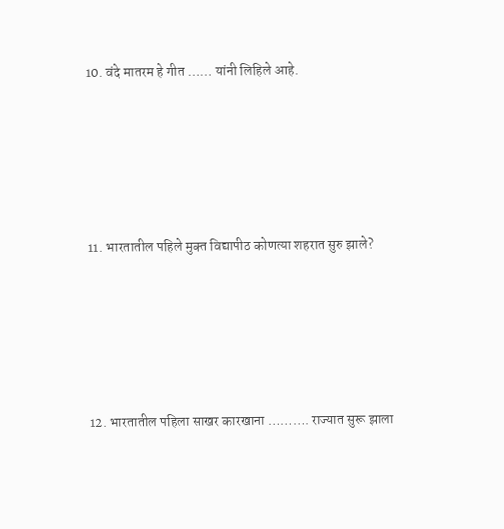10. वंदे मातरम हे गीत …… यांनी लिहिले आहे.






11. भारतातील पहिले मुक्‍त विद्यापीठ कोणत्या शहरात सुरु झाले?






12. भारतातील पहिला साखर कारखाना ………. राज्यात सुरू झाला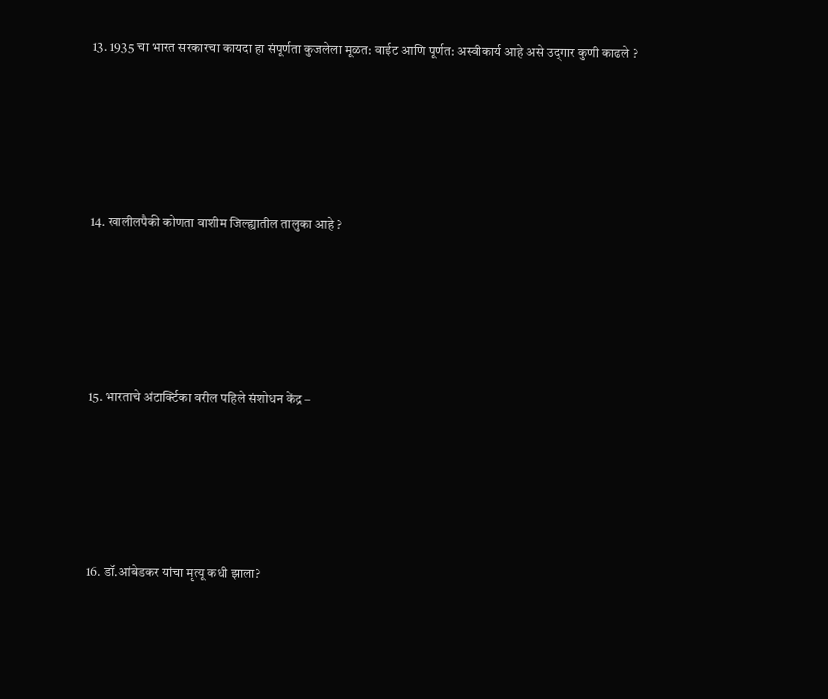13. 1935 चा भारत सरकारचा कायदा हा संपूर्णता कुजलेला मूळत: वाईट आणि पूर्णत: अस्वीकार्य आहे असे उद्‌गार कुणी काढले ?






14. खालीलपैकी कोणता वाशीम जिल्ह्यातील तालुका आहे ?






15. भारताचे अंटार्क्टिका वरील पहिले संशोधन केंद्र –






16. डॉ.आंबेडकर यांचा मृत्यू कधी झाला?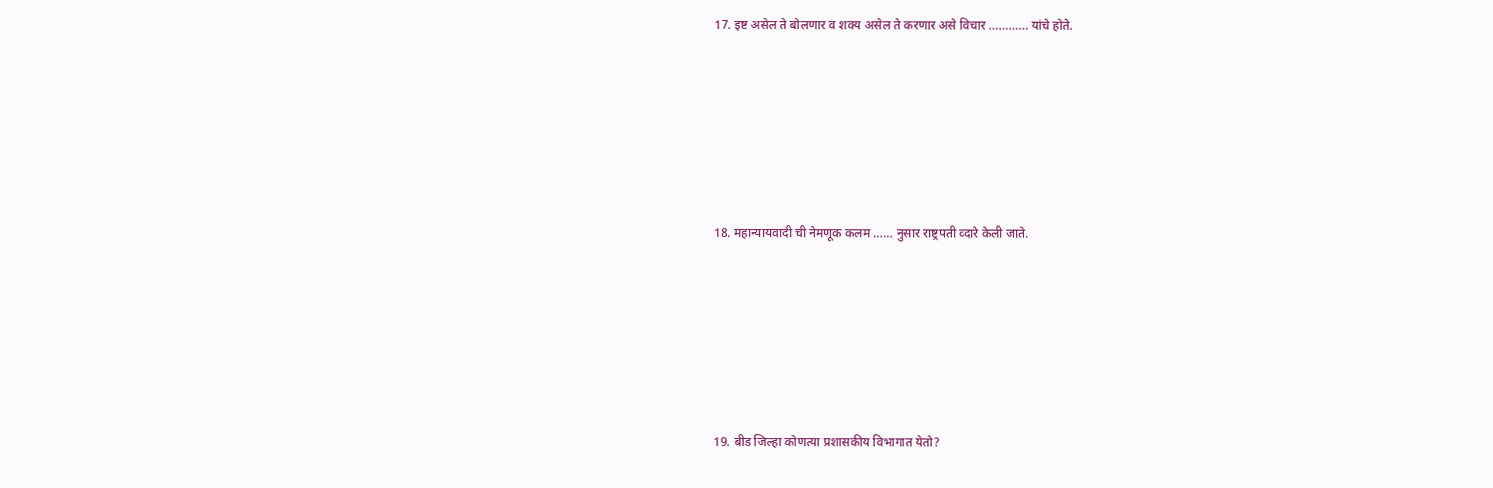17. इष्ट असेल ते बोलणार व शक्य असेल ते करणार असे विचार ………… यांचे होते.






18. महान्यायवादी ची नेमणूक कलम …… नुसार राष्ट्रपती व्दारे केली जाते.






19. बीड जिल्हा कोणत्या प्रशासकीय विभागात येतो?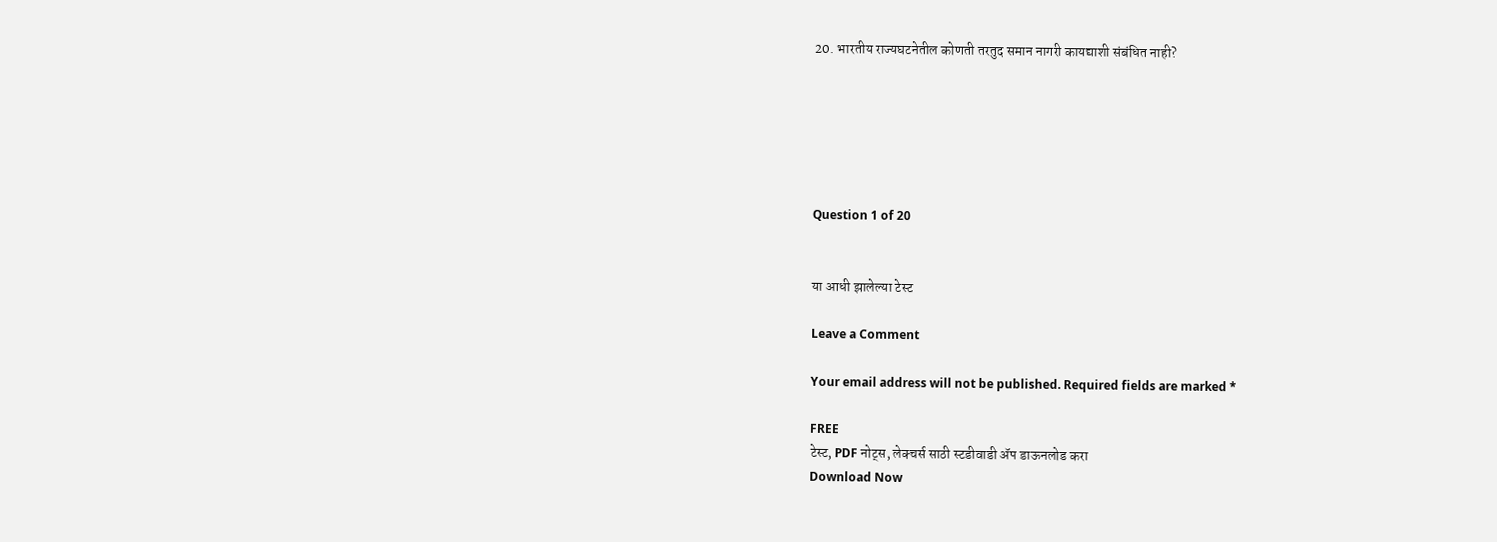20. भारतीय राज्यघटनेतील कोणती तरतुद समान नागरी कायद्याशी संबंधित नाही?






Question 1 of 20


या आधी झालेल्या टेस्ट

Leave a Comment

Your email address will not be published. Required fields are marked *

FREE
टेस्ट, PDF नोट्स, लेक्चर्स साठी स्टडीवाडी ॲप डाऊनलोड करा
Download Now